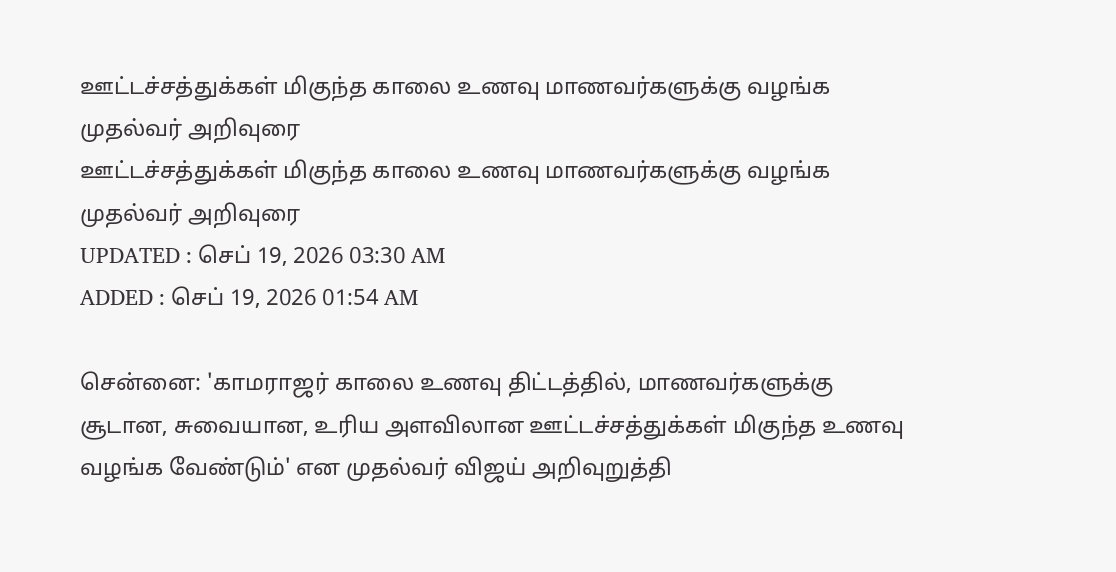ஊட்டச்சத்துக்கள் மிகுந்த காலை உணவு மாணவர்களுக்கு வழங்க முதல்வர் அறிவுரை
ஊட்டச்சத்துக்கள் மிகுந்த காலை உணவு மாணவர்களுக்கு வழங்க முதல்வர் அறிவுரை
UPDATED : செப் 19, 2026 03:30 AM
ADDED : செப் 19, 2026 01:54 AM

சென்னை: 'காமராஜர் காலை உணவு திட்டத்தில், மாணவர்களுக்கு சூடான, சுவையான, உரிய அளவிலான ஊட்டச்சத்துக்கள் மிகுந்த உணவு வழங்க வேண்டும்' என முதல்வர் விஜய் அறிவுறுத்தி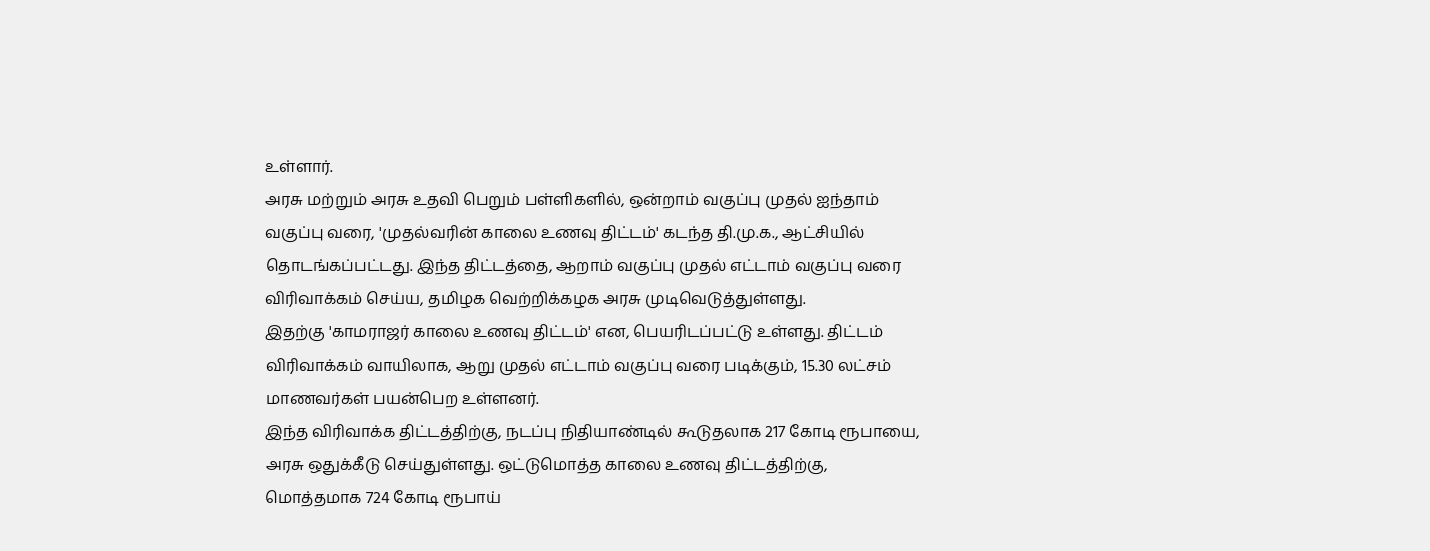உள்ளார்.
அரசு மற்றும் அரசு உதவி பெறும் பள்ளிகளில், ஒன்றாம் வகுப்பு முதல் ஐந்தாம் வகுப்பு வரை, 'முதல்வரின் காலை உணவு திட்டம்' கடந்த தி.மு.க., ஆட்சியில் தொடங்கப்பட்டது. இந்த திட்டத்தை, ஆறாம் வகுப்பு முதல் எட்டாம் வகுப்பு வரை விரிவாக்கம் செய்ய, தமிழக வெற்றிக்கழக அரசு முடிவெடுத்துள்ளது.
இதற்கு 'காமராஜர் காலை உணவு திட்டம்' என, பெயரிடப்பட்டு உள்ளது. திட்டம் விரிவாக்கம் வாயிலாக, ஆறு முதல் எட்டாம் வகுப்பு வரை படிக்கும், 15.30 லட்சம் மாணவர்கள் பயன்பெற உள்ளனர்.
இந்த விரிவாக்க திட்டத்திற்கு, நடப்பு நிதியாண்டில் கூடுதலாக 217 கோடி ரூபாயை, அரசு ஒதுக்கீடு செய்துள்ளது. ஒட்டுமொத்த காலை உணவு திட்டத்திற்கு, மொத்தமாக 724 கோடி ரூபாய்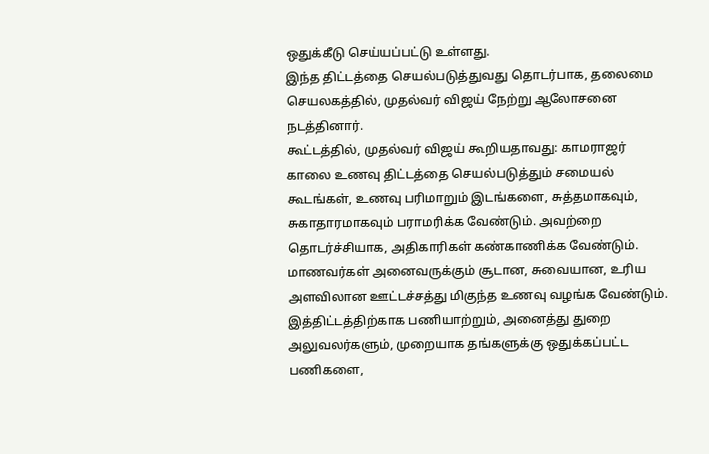ஒதுக்கீடு செய்யப்பட்டு உள்ளது.
இந்த திட்டத்தை செயல்படுத்துவது தொடர்பாக, தலைமை செயலகத்தில், முதல்வர் விஜய் நேற்று ஆலோசனை நடத்தினார்.
கூட்டத்தில், முதல்வர் விஜய் கூறியதாவது: காமராஜர் காலை உணவு திட்டத்தை செயல்படுத்தும் சமையல் கூடங்கள், உணவு பரிமாறும் இடங்களை, சுத்தமாகவும், சுகாதாரமாகவும் பராமரிக்க வேண்டும். அவற்றை தொடர்ச்சியாக, அதிகாரிகள் கண்காணிக்க வேண்டும். மாணவர்கள் அனைவருக்கும் சூடான, சுவையான, உரிய அளவிலான ஊட்டச்சத்து மிகுந்த உணவு வழங்க வேண்டும்.
இத்திட்டத்திற்காக பணியாற்றும், அனைத்து துறை அலுவலர்களும், முறையாக தங்களுக்கு ஒதுக்கப்பட்ட பணிகளை,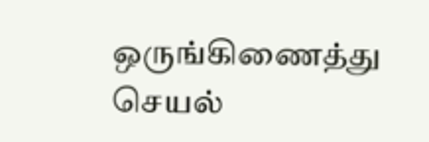ஒருங்கிணைத்து செயல்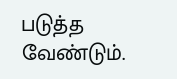படுத்த வேண்டும்.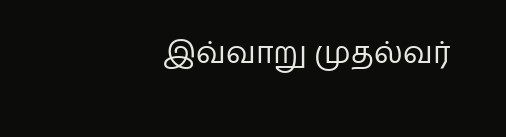இவ்வாறு முதல்வர்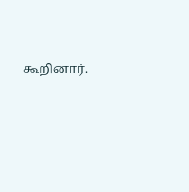கூறினார்.